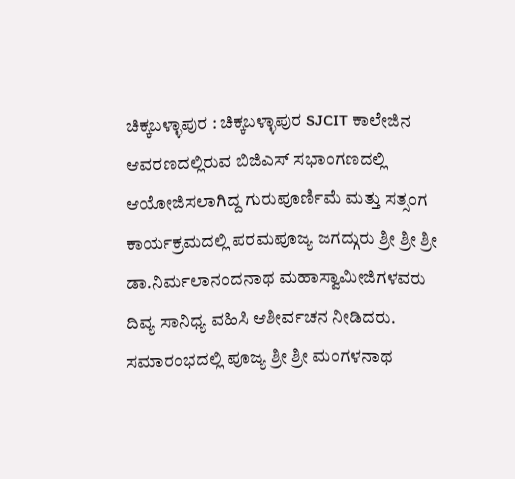ಚಿಕ್ಕಬಳ್ಳಾಪುರ : ಚಿಕ್ಕಬಳ್ಳಾಪುರ SJCIT ಕಾಲೇಜಿನ ಆವರಣದಲ್ಲಿರುವ ಬಿಜಿಎಸ್ ಸಭಾಂಗಣದಲ್ಲಿ ಆಯೋಜಿಸಲಾಗಿದ್ದ ಗುರುಪೂರ್ಣಿಮೆ ಮತ್ತು ಸತ್ಸಂಗ ಕಾರ್ಯಕ್ರಮದಲ್ಲಿ ಪರಮಪೂಜ್ಯ ಜಗದ್ಗುರು ಶ್ರೀ ಶ್ರೀ ಶ್ರೀ ಡಾ.ನಿರ್ಮಲಾನಂದನಾಥ ಮಹಾಸ್ವಾಮೀಜಿಗಳವರು ದಿವ್ಯ ಸಾನಿಧ್ಯ ವಹಿಸಿ ಆಶೀರ್ವಚನ ನೀಡಿದರು. ಸಮಾರಂಭದಲ್ಲಿ ಪೂಜ್ಯ ಶ್ರೀ ಶ್ರೀ ಮಂಗಳನಾಥ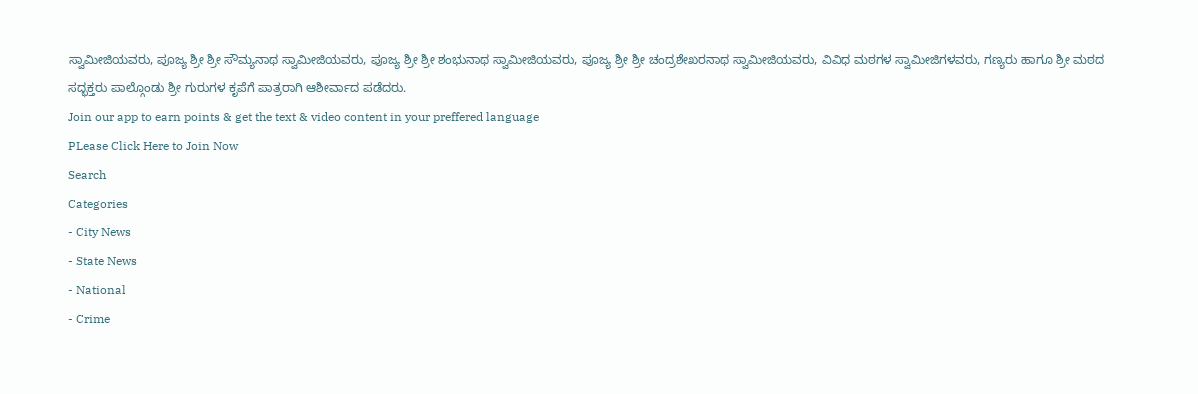ಸ್ವಾಮೀಜಿಯವರು, ಪೂಜ್ಯ ಶ್ರೀ ಶ್ರೀ ಸೌಮ್ಯನಾಥ ಸ್ವಾಮೀಜಿಯವರು, ಪೂಜ್ಯ ಶ್ರೀ ಶ್ರೀ ಶಂಭುನಾಥ ಸ್ವಾಮೀಜಿಯವರು, ಪೂಜ್ಯ ಶ್ರೀ ಶ್ರೀ ಚಂದ್ರಶೇಖರನಾಥ ಸ್ವಾಮೀಜಿಯವರು, ವಿವಿಧ ಮಠಗಳ ಸ್ವಾಮೀಜಿಗಳವರು, ಗಣ್ಯರು ಹಾಗೂ ಶ್ರೀ ಮಠದ ಸದ್ಭಕ್ತರು ಪಾಲ್ಗೊಂಡು ಶ್ರೀ ಗುರುಗಳ ಕೃಪೆಗೆ ಪಾತ್ರರಾಗಿ ಆಶೀರ್ವಾದ ಪಡೆದರು.
Join our app to earn points & get the text & video content in your preffered language
PLease Click Here to Join Now
Search
Categories
- City News
- State News
- National
- Crime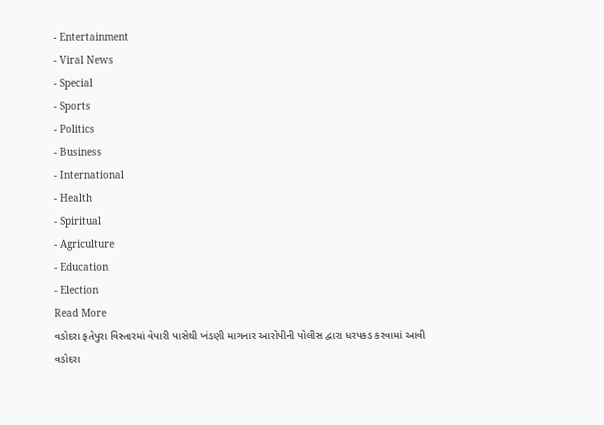- Entertainment
- Viral News
- Special
- Sports
- Politics
- Business
- International
- Health
- Spiritual
- Agriculture
- Education
- Election
Read More
વડોદરા ફતેપુરા વિસ્તારમાં વેપારી પાસેથી ખંડણી માગનાર આરોપીની પોલીસ દ્વારા ધરપકડ કરવામાં આવી
વડોદરા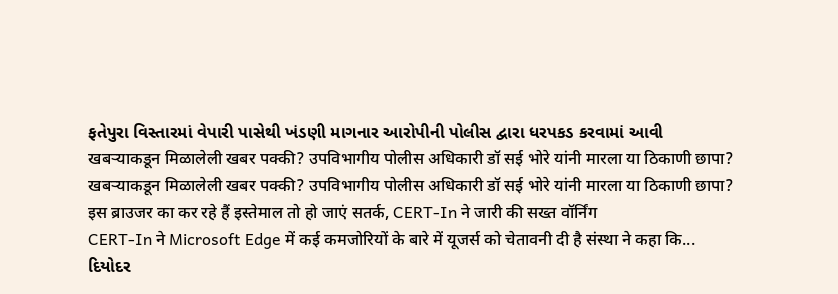ફતેપુરા વિસ્તારમાં વેપારી પાસેથી ખંડણી માગનાર આરોપીની પોલીસ દ્વારા ધરપકડ કરવામાં આવી
खबऱ्याकडून मिळालेली खबर पक्की? उपविभागीय पोलीस अधिकारी डॉ सई भोरे यांनी मारला या ठिकाणी छापा?
खबऱ्याकडून मिळालेली खबर पक्की? उपविभागीय पोलीस अधिकारी डॉ सई भोरे यांनी मारला या ठिकाणी छापा?
इस ब्राउजर का कर रहे हैं इस्तेमाल तो हो जाएं सतर्क, CERT-In ने जारी की सख्त वॉर्निंग
CERT-In ने Microsoft Edge में कई कमजोरियों के बारे में यूजर्स को चेतावनी दी है संस्था ने कहा कि...
દિયોદર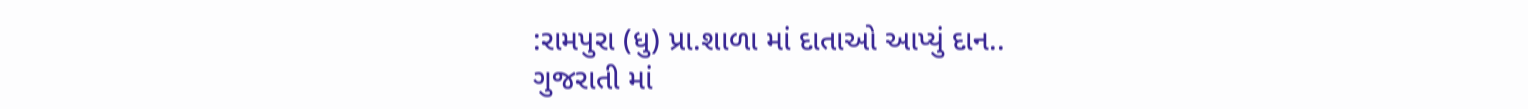:રામપુરા (ધુ) પ્રા.શાળા માં દાતાઓ આપ્યું દાન..
ગુજરાતી માં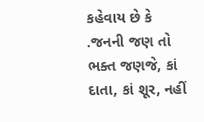કહેવાય છે કે .જનની જણ તો ભક્ત જણજે, કાં દાતા, કાં શૂર, નહીં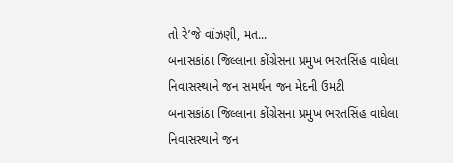તો રે’જે વાંઝણી, મત...
બનાસકાંઠા જિલ્લાના કોંગ્રેસના પ્રમુખ ભરતસિંહ વાઘેલા નિવાસસ્થાને જન સમર્થન જન મેદની ઉમટી
બનાસકાંઠા જિલ્લાના કોંગ્રેસના પ્રમુખ ભરતસિંહ વાઘેલા નિવાસસ્થાને જન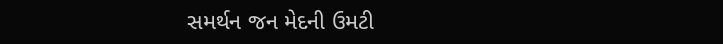સમર્થન જન મેદની ઉમટી